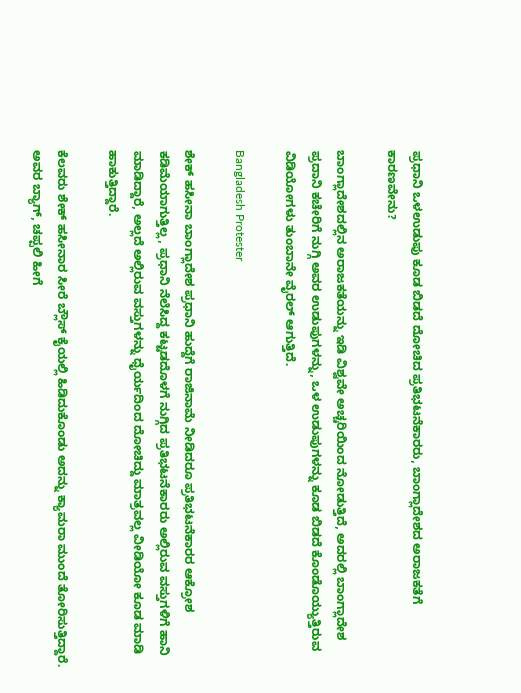ಪ್ರಧಾನಿ ಒಳಉಡುಪು ಕೂಡ ಬಿಡದೆ ದೋಚಿದ ಪ್ರತಿಭಟನೆಕಾರರು, ಬಾಂಗ್ಲಾದೇಶದ ಅರಾಜಕತೆಗೆ ಕಾರಣವೇನು?

ಬಾಂಗ್ಲಾದೇಶದಲ್ಲಿನ ಅರಾಜಕತೆಯನ್ನು ಇಡಿ ವಿಶ್ವವೇ ಅಚ್ಚರಿಯಿಂದ ನೋಡುತ್ತಿದೆ, ಅದರಲ್ಲಿ ಬಾಂಗ್ಲಾದೇಶ ಪ್ರದಾನಿ ಕಚೇರಿಗೆ ನುಗ್ಗಿ ಅವರ ಉಡುಪುಗಳನ್ನು, ಒಳ ಉಡುಪುಗಳನ್ನು ಕೂಡ ಬಿಡದೆ ಕೊಂಡೊಯ್ಯುತ್ತಿರುವ ವಿಡಿಯೋಗಳು ತುಂಬಾನೇ ವೈರಲ್‌ ಆಗುತ್ತಿದೆ.

Bangladesh Protester

ಶೇಕ್‌ ಹಸೀನಾ ಬಾಂಗ್ಲಾದೇಶ ಪ್ರಧಾನಿ ಹುದ್ದೆಗೆ ರಾಜಿನಾಮೆ ನೀಡಿದರೂ ಪ್ರತಿಭಟನೆಕಾರರ ಆಕ್ರೋಶ ಕಡಿಮೆಯಾಗುತ್ತಿಲ್ಲ, ಪ್ರಧಾನಿ ನೆಲೆಸಿದ್ದ ಕಟ್ಟಡದೊಳಗೆ ನುಗ್ಗಿದ ಪ್ರತಿಭಟನೆಕಾರರು ಅಲ್ಲಿರುವ ವಸ್ತುಗಳಿಗೆ ಹಾನಿ ಮಾಡಿದ್ದಾರೆ, ಅಲ್ಲದೆ ಅಲ್ಲಿರುವ ವಸ್ತುಗಳನ್ನು ಧೈರ್ಯದಿಂದ ದೋಚಿದ್ದು ಮಾತ್ರವಲ್ಲ ವೀಡಿಯೋ ಕೂಡ ಮಾಡಿ ಹಾಕುತ್ತಿದ್ದಾರೆ.

ಕೆಲವರು ಶೇಕ್ ಹಸೀನಾರ ಸೀರೆ ಬ್ಲೌಸ್‌ ಕೈಯಲ್ಲಿ ಹಿಡಿದುಕೊಂಡು ಅದನ್ನು ಕ್ಯಾಮರಾ ಮುಂದೆ ತೋರಿಸುತ್ತಿದ್ದಾರೆ. ಅವರ ಬ್ಯಾಗ್, ಚಪ್ಪಲಿ ಹೀಗೆ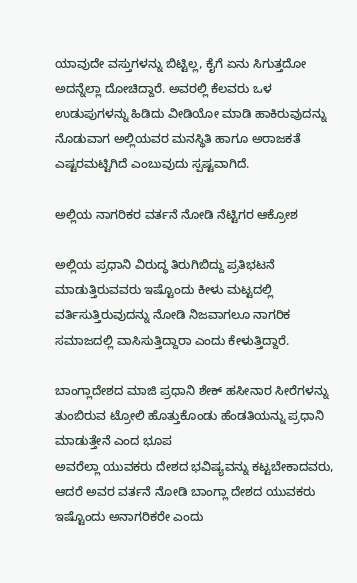ಯಾವುದೇ ವಸ್ತುಗಳನ್ನು ಬಿಟ್ಟಿಲ್ಲ, ಕೈಗೆ ಏನು ಸಿಗುತ್ತದೋ ಅದನ್ನೆಲ್ಲಾ ದೋಚಿದ್ದಾರೆ. ಅವರಲ್ಲಿ ಕೆಲವರು ಒಳ ಉಡುಪುಗಳನ್ನು ಹಿಡಿದು ವೀಡಿಯೋ ಮಾಡಿ ಹಾಕಿರುವುದನ್ನು ನೊಡುವಾಗ ಅಲ್ಲಿಯವರ ಮನಸ್ಥಿತಿ ಹಾಗೂ ಅರಾಜಕತೆ ಎಷ್ಟರಮಟ್ಟಿಗಿದೆ ಎಂಬುವುದು ಸ್ಪಷ್ಟವಾಗಿದೆ.

ಅಲ್ಲಿಯ ನಾಗರಿಕರ ವರ್ತನೆ ನೋಡಿ ನೆಟ್ಟಿಗರ ಆಕ್ರೋಶ

ಅಲ್ಲಿಯ ಪ್ರಧಾನಿ ವಿರುದ್ಧ ತಿರುಗಿಬಿದ್ದು ಪ್ರತಿಭಟನೆ ಮಾಡುತ್ತಿರುವವರು ಇಷ್ಟೊಂದು ಕೀಳು ಮಟ್ಟದಲ್ಲಿ ವರ್ತಿಸುತ್ತಿರುವುದನ್ನು ನೋಡಿ ನಿಜವಾಗಲೂ ನಾಗರಿಕ ಸಮಾಜದಲ್ಲಿ ವಾಸಿಸುತ್ತಿದ್ದಾರಾ ಎಂದು ಕೇಳುತ್ತಿದ್ದಾರೆ.

ಬಾಂಗ್ಲಾದೇಶದ ಮಾಜಿ ಪ್ರಧಾನಿ ಶೇಕ್‌ ಹಸೀನಾರ ಸೀರೆಗಳನ್ನು ತುಂಬಿರುವ ಟ್ರೋಲಿ ಹೊತ್ತುಕೊಂಡು ಹೆಂಡತಿಯನ್ನು ಪ್ರಧಾನಿ ಮಾಡುತ್ತೇನೆ ಎಂದ ಭೂಪ
ಅವರೆಲ್ಲಾ ಯುವಕರು ದೇಶದ ಭವಿಷ್ಯವನ್ನು ಕಟ್ಟಬೇಕಾದವರು, ಆದರೆ ಅವರ ವರ್ತನೆ ನೋಡಿ ಬಾಂಗ್ಲಾ ದೇಶದ ಯುವಕರು ಇಷ್ಟೊಂದು ಅನಾಗರಿಕರೇ ಎಂದು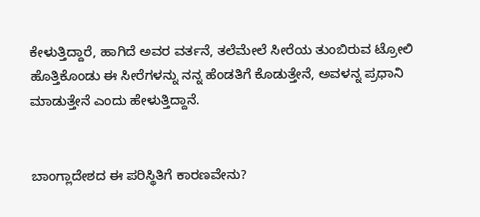ಕೇಳುತ್ತಿದ್ದಾರೆ, ಹಾಗಿದೆ ಅವರ ವರ್ತನೆ, ತಲೆಮೇಲೆ ಸೀರೆಯ ತುಂಬಿರುವ ಟ್ರೋಲಿ ಹೊತ್ತಿಕೊಂಡು ಈ ಸೀರೆಗಳನ್ನು ನನ್ನ ಹೆಂಡತಿಗೆ ಕೊಡುತ್ತೇನೆ, ಅವಳನ್ನ ಪ್ರಧಾನಿ ಮಾಡುತ್ತೇನೆ ಎಂದು ಹೇಳುತ್ತಿದ್ದಾನೆ.


ಬಾಂಗ್ಲಾದೇಶದ ಈ ಪರಿಸ್ಥಿತಿಗೆ ಕಾರಣವೇನು?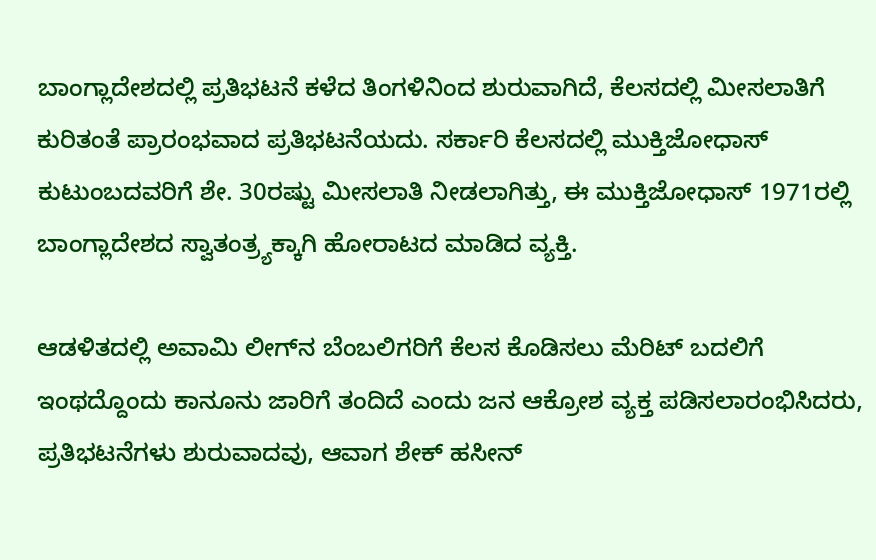ಬಾಂಗ್ಲಾದೇಶದಲ್ಲಿ ಪ್ರತಿಭಟನೆ ಕಳೆದ ತಿಂಗಳಿನಿಂದ ಶುರುವಾಗಿದೆ, ಕೆಲಸದಲ್ಲಿ ಮೀಸಲಾತಿಗೆ ಕುರಿತಂತೆ ಪ್ರಾರಂಭವಾದ ಪ್ರತಿಭಟನೆಯದು. ಸರ್ಕಾರಿ ಕೆಲಸದಲ್ಲಿ ಮುಕ್ತಿಜೋಧಾಸ್ ಕುಟುಂಬದವರಿಗೆ ಶೇ. 30ರಷ್ಟು ಮೀಸಲಾತಿ ನೀಡಲಾಗಿತ್ತು, ಈ ಮುಕ್ತಿಜೋಧಾಸ್‌ 1971ರಲ್ಲಿ ಬಾಂಗ್ಲಾದೇಶದ ಸ್ವಾತಂತ್ರ್ಯಕ್ಕಾಗಿ ಹೋರಾಟದ ಮಾಡಿದ ವ್ಯಕ್ತಿ.

ಆಡಳಿತದಲ್ಲಿ ಅವಾಮಿ ಲೀಗ್‌ನ ಬೆಂಬಲಿಗರಿಗೆ ಕೆಲಸ ಕೊಡಿಸಲು ಮೆರಿಟ್‌ ಬದಲಿಗೆ ಇಂಥದ್ದೊಂದು ಕಾನೂನು ಜಾರಿಗೆ ತಂದಿದೆ ಎಂದು ಜನ ಆಕ್ರೋಶ ವ್ಯಕ್ತ ಪಡಿಸಲಾರಂಭಿಸಿದರು, ಪ್ರತಿಭಟನೆಗಳು ಶುರುವಾದವು, ಆವಾಗ ಶೇಕ್‌ ಹಸೀನ್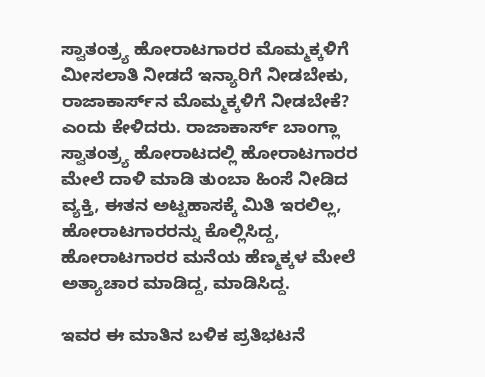ಸ್ವಾತಂತ್ರ್ಯ ಹೋರಾಟಗಾರರ ಮೊಮ್ಮಕ್ಕಳಿಗೆ ಮೀಸಲಾತಿ ನೀಡದೆ ಇನ್ಯಾರಿಗೆ ನೀಡಬೇಕು, ರಾಜಾಕಾರ್ಸ್‌ನ ಮೊಮ್ಮಕ್ಕಳಿಗೆ ನೀಡಬೇಕೆ? ಎಂದು ಕೇಳಿದರು. ರಾಜಾಕಾರ್ಸ್ ಬಾಂಗ್ಲಾ ಸ್ವಾತಂತ್ರ್ಯ ಹೋರಾಟದಲ್ಲಿ ಹೋರಾಟಗಾರರ ಮೇಲೆ ದಾಳಿ ಮಾಡಿ ತುಂಬಾ ಹಿಂಸೆ ನೀಡಿದ ವ್ಯಕ್ತಿ, ಈತನ ಅಟ್ಟಹಾಸಕ್ಕೆ ಮಿತಿ ಇರಲಿಲ್ಲ, ಹೋರಾಟಗಾರರನ್ನು ಕೊಲ್ಲಿಸಿದ್ದ, ಹೋರಾಟಗಾರರ ಮನೆಯ ಹೆಣ್ಮಕ್ಕಳ ಮೇಲೆ ಅತ್ಯಾಚಾರ ಮಾಡಿದ್ದ, ಮಾಡಿಸಿದ್ದ.

ಇವರ ಈ ಮಾತಿನ ಬಳಿಕ ಪ್ರತಿಭಟನೆ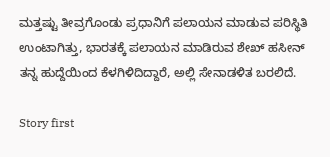ಮತ್ತಷ್ಟು ತೀವ್ರಗೊಂಡು ಪ್ರಧಾನಿಗೆ ಪಲಾಯನ ಮಾಡುವ ಪರಿಸ್ಥಿತಿ ಉಂಟಾಗಿತ್ತು, ಭಾರತಕ್ಕೆ ಪಲಾಯನ ಮಾಡಿರುವ ಶೇಖ್‌ ಹಸೀನ್‌ ತನ್ನ ಹುದ್ದೆಯಿಂದ ಕೆಳಗಿಳಿದಿದ್ದಾರೆ, ಅಲ್ಲಿ ಸೇನಾಡಳಿತ ಬರಲಿದೆ.

Story first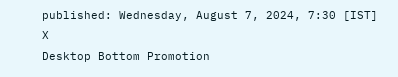published: Wednesday, August 7, 2024, 7:30 [IST]
X
Desktop Bottom Promotion